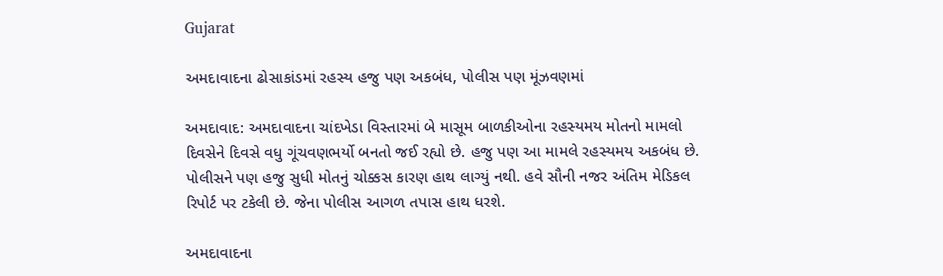Gujarat

અમદાવાદના ઢોસાકાંડમાં રહસ્ય હજુ પણ અકબંધ, પોલીસ પણ મૂંઝવણમાં

અમદાવાદ: અમદાવાદના ચાંદખેડા વિસ્તારમાં બે માસૂમ બાળકીઓના રહસ્યમય મોતનો મામલો દિવસેને દિવસે વધુ ગૂંચવણભર્યો બનતો જઈ રહ્યો છે. હજુ પણ આ મામલે રહસ્યમય અકબંધ છે. પોલીસને પણ હજુ સુધી મોતનું ચોક્કસ કારણ હાથ લાગ્યું નથી. હવે સૌની નજર અંતિમ મેડિકલ રિપોર્ટ પર ટકેલી છે. જેના પોલીસ આગળ તપાસ હાથ ધરશે.

અમદાવાદના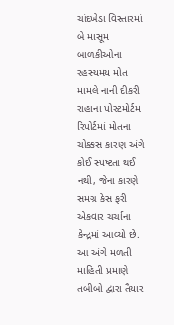ચાંદખેડા વિસ્તારમાં બે માસૂમ બાળકીઓના રહસ્યમય મોત મામલે નાની દીકરી રાહાના પોસ્ટમોર્ટમ રિપોર્ટમાં મોતના ચોક્કસ કારણ અંગે કોઈ સ્પષ્ટતા થઈ નથી, જેના કારણે સમગ્ર કેસ ફરી એકવાર ચર્ચાના કેન્દ્રમાં આવ્યો છે. આ અંગે મળતી માહિતી પ્રમાણે તબીબો દ્વારા તૈયાર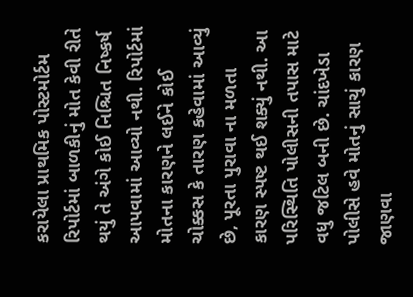કરાયેલા પ્રાથમિક પોસ્ટમોર્ટમ રિપોર્ટમાં બાળકીનું મોત કેવી રીતે થયું તે અંગે કોઈ નિશ્ચિત નિષ્કર્ષ આપવામાં આવ્યો નથી. રિપોર્ટમાં મોતના કારણને લઈને કોઈ ચોક્કસ કે તારણ કહેવામાં આવ્યું છે, પૂરતા પુરાવા ના મળતા કારણ સ્પષ્ટ થઈ શક્યું નથી. આ પરિસ્થિતિ પોલીસની તપાસ માટે વધુ જટિલ બની છે. ચાંદખેડા પોલીસે હવે મોતનું સાચું કારણ જાણવા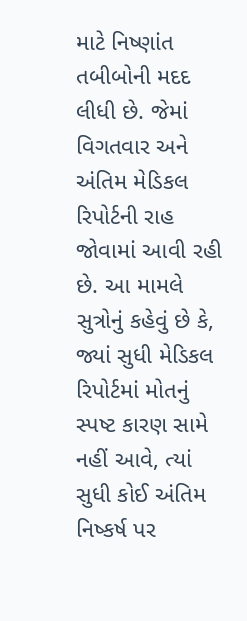માટે નિષ્ણાંત તબીબોની મદદ લીધી છે. જેમાં વિગતવાર અને અંતિમ મેડિકલ રિપોર્ટની રાહ જોવામાં આવી રહી છે. આ મામલે સુત્રોનું કહેવું છે કે, જ્યાં સુધી મેડિકલ રિપોર્ટમાં મોતનું સ્પષ્ટ કારણ સામે નહીં આવે, ત્યાં સુધી કોઈ અંતિમ નિષ્કર્ષ પર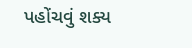પહોંચવું શક્ય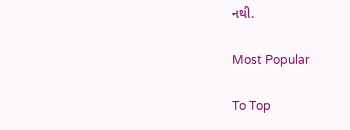નથી.

Most Popular

To Top